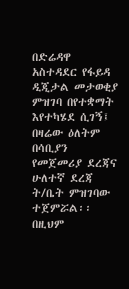በድሬዳዋ አስተዳደር የፋይዳ ዲጂታል መታወቂያ ምዝገባ በየተቋማት እየተካሄደ ሲገኝ፤ በዛሬው ዕለትም በሳቢያን የመጀመሪያ ደረጃና ሁለተኛ ደረጃ ት/ቤት ምዝገባው ተጀምሯል፡፡
በዚህም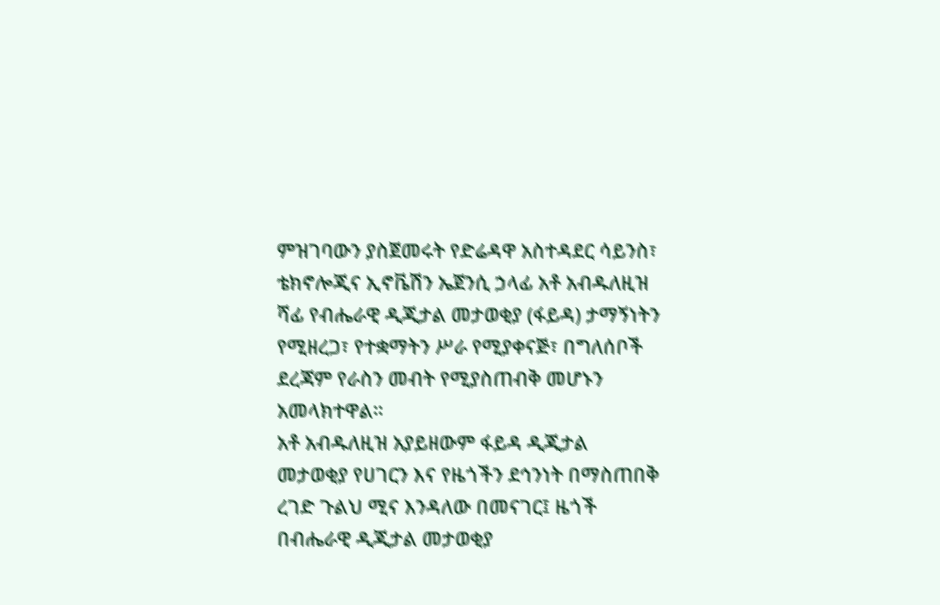ምዝገባውን ያስጀመሩት የድሬዳዋ አስተዳደር ሳይንስ፣ ቴክኖሎጂና ኢኖቬሽን ኤጀንሲ ኃላፊ አቶ አብዱለዚዝ ሻፊ የብሔራዊ ዲጂታል መታወቂያ (ፋይዳ) ታማኝነትን የሚዘረጋ፣ የተቋማትን ሥራ የሚያቀናጅ፣ በግለሰቦች ደረጃም የራስን መብት የሚያስጠብቅ መሆኑን አመላክተዋል።
አቶ አብዱለዚዝ አያይዘውም ፋይዳ ዲጂታል መታወቂያ የሀገርን እና የዜጎችን ደኅንነት በማስጠበቅ ረገድ ጉልህ ሚና እንዳለው በመናገር፤ ዜጎች በብሔራዊ ዲጂታል መታወቂያ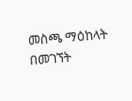መስጫ ማዕከላት በመገኘት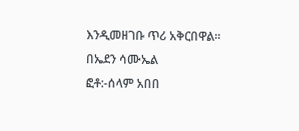እንዲመዘገቡ ጥሪ አቅርበዋል።
በኤደን ሳሙኤል
ፎቶ:-ሰላም አበበ